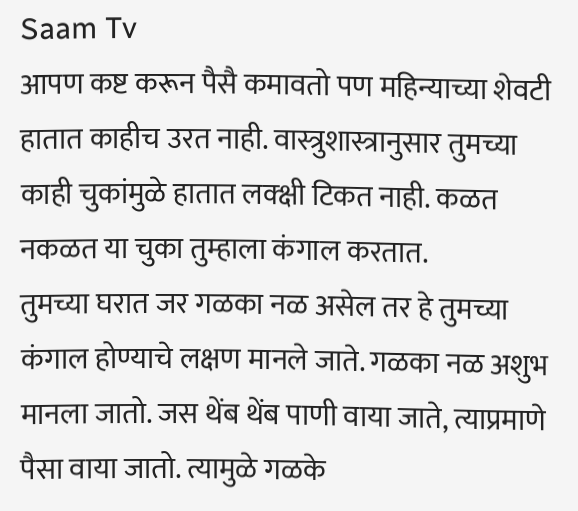Saam Tv
आपण कष्ट करून पैसै कमावतो पण महिन्याच्या शेवटी हातात काहीच उरत नाही. वास्त्रुशास्त्रानुसार तुमच्या काही चुकांमुळे हातात लक्क्षी टिकत नाही. कळत नकळत या चुका तुम्हाला कंगाल करतात.
तुमच्या घरात जर गळका नळ असेल तर हे तुमच्या कंगाल होण्याचे लक्षण मानले जाते. गळका नळ अशुभ मानला जातो. जस थेंब थेंब पाणी वाया जाते, त्याप्रमाणे पैसा वाया जातो. त्यामुळे गळके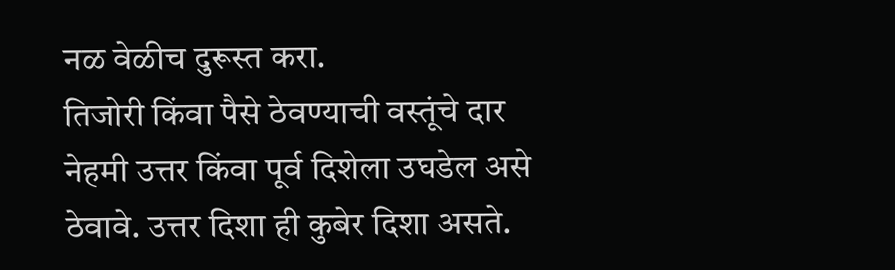नळ वेळीच दुरूस्त करा.
तिजोरी किंवा पैसे ठेवण्याची वस्तूंचे दार नेहमी उत्तर किंवा पूर्व दिशेला उघडेल असे ठेवावे. उत्तर दिशा ही कुबेर दिशा असते.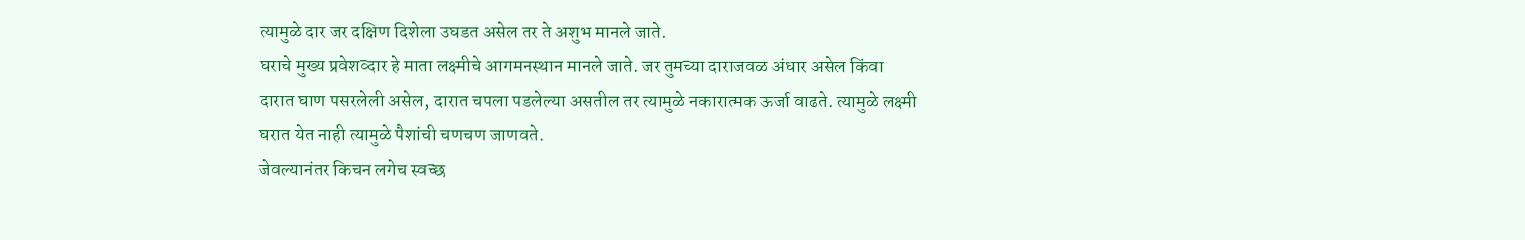त्यामुळे दार जर दक्षिण दिशेला उघडत असेल तर ते अशुभ मानले जाते.
घराचे मुख्य प्रवेशव्दार हे माता लक्ष्मीचे आगमनस्थान मानले जाते. जर तुमच्या दाराजवळ अंधार असेल किंवा दारात घाण पसरलेली असेल, दारात चपला पडलेल्या असतील तर त्यामुळे नकारात्मक ऊर्जा वाढते. त्यामुळे लक्ष्मी घरात येत नाही त्यामुळे पैशांची चणचण जाणवते.
जेवल्यानंतर किचन लगेच स्वच्छ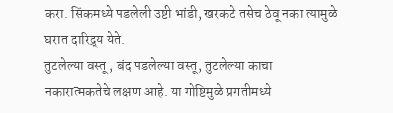करा. सिंकमध्ये पडलेली उष्टी भांडी, खरकटे तसेच ठेवू नका त्यामुळे घरात दारिद्र्य येते.
तुटलेल्या वस्तू , बंद पडलेल्या वस्तू, तुटलेल्या काचा नकारात्मकतेचे लक्षण आहे. या गोष्टिमुळे प्रगतीमध्ये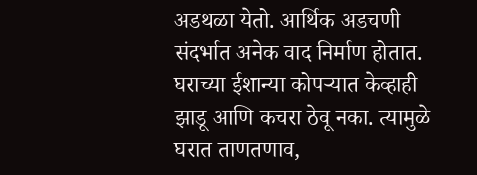अडथळा येतो. आर्थिक अडचणी संदर्भात अनेक वाद निर्माण होतात.
घराच्या ईशान्या कोपऱ्यात केव्हाही झाडू आणि कचरा ठेवू नका. त्यामुळे घरात ताणतणाव,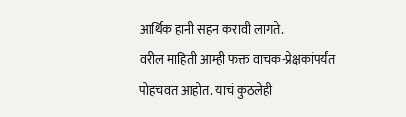आर्थिक हानी सहन करावी लागते.
वरील माहिती आम्ही फक्त वाचक-प्रेक्षकांपर्यंत पोहचवत आहोत. याचं कुठलेही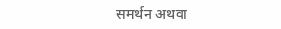समर्थन अथवा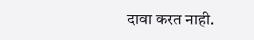दावा करत नाही.